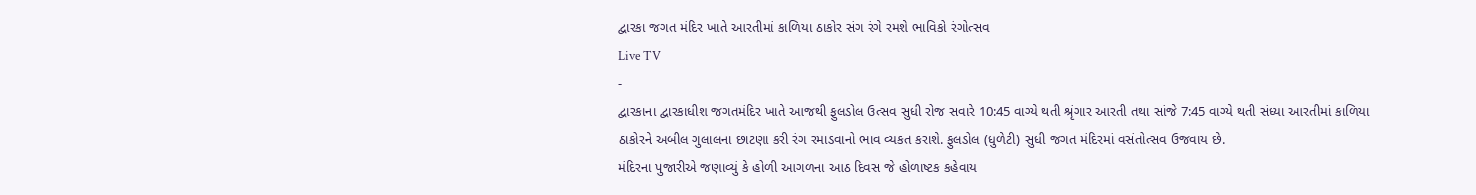દ્વારકા જગત મંદિર ખાતે આરતીમાં કાળિયા ઠાકોર સંગ રંગે રમશે ભાવિકો રંગોત્સવ
Live TV
-
દ્વારકાના દ્વારકાધીશ જગતમંદિર ખાતે આજથી ફુલડોલ ઉત્સવ સુધી રોજ સવારે 10:45 વાગ્યે થતી શ્રૃંગાર આરતી તથા સાંજે 7:45 વાગ્યે થતી સંધ્યા આરતીમાં કાળિયા ઠાકોરને અબીલ ગુલાલના છાટણા કરી રંગ રમાડવાનો ભાવ વ્યકત કરાશે. ફુલડોલ (ધુળેટી) સુધી જગત મંદિરમાં વસંતોત્સવ ઉજવાય છે.
મંદિરના પુજારીએ જણાવ્યું કે હોળી આગળના આઠ દિવસ જે હોળાષ્ટક કહેવાય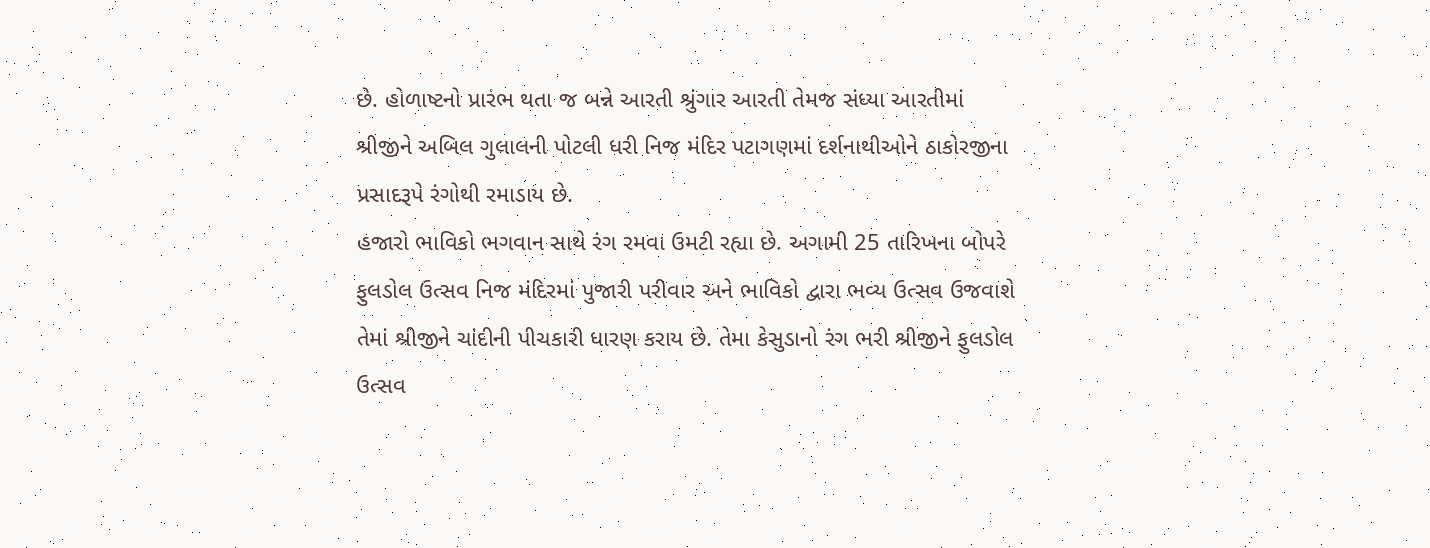છે. હોળાષ્ટનો પ્રારંભ થતા જ બન્ને આરતી શ્રુંગાર આરતી તેમજ સંધ્યા આરતીમાં શ્રીજીને અબિલ ગુલાલની પોટલી ધરી નિજ મંદિર પટાગણમાં દર્શનાથીઓને ઠાકોરજીના પ્રસાદરૂપે રંગોથી રમાડાય છે.
હજારો ભાવિકો ભગવાન સાથે રંગ રમવા ઉમટી રહ્યા છે. અગામી 25 તારિખના બોપરે ફુલડોલ ઉત્સવ નિજ મંદિરમાં પુજારી પરીવાર અને ભાવિકો દ્વારા ભવ્ય ઉત્સવ ઉજવાશે તેમાં શ્રીજીને ચાંદીની પીચકારી ધારણ કરાય છે. તેમા કેસુડાનો રંગ ભરી શ્રીજીને ફુલડોલ ઉત્સવ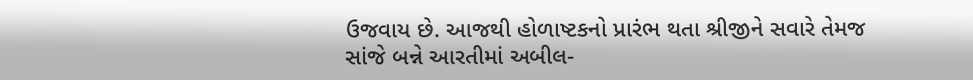ઉજવાય છે. આજથી હોળાષ્ટકનો પ્રારંભ થતા શ્રીજીને સવારે તેમજ સાંજે બન્ને આરતીમાં અબીલ-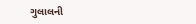ગુલાલની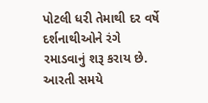પોટલી ધરી તેમાથી દર વર્ષે દર્શનાથીઓને રંગે રમાડવાનું શરૂ કરાય છે. આરતી સમયે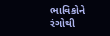ભાવિકોને રંગોથી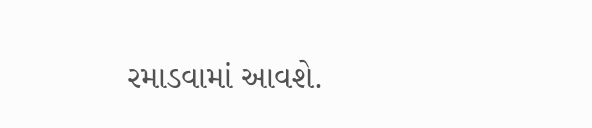રમાડવામાં આવશે.